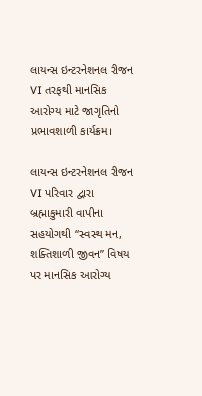લાયન્સ ઇન્ટરનેશનલ રીજન VI તરફથી માનસિક આરોગ્ય માટે જાગૃતિનો પ્રભાવશાળી કાર્યક્રમ।

લાયન્સ ઇન્ટરનેશનલ રીજન VI પરિવાર દ્વારા બ્રહ્માકુમારી વાપીના સહયોગથી “સ્વસ્થ મન, શક્તિશાળી જીવન” વિષય પર માનસિક આરોગ્ય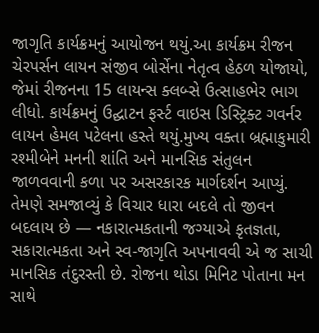જાગૃતિ કાર્યક્રમનું આયોજન થયું.આ કાર્યક્રમ રીજન ચેરપર્સન લાયન સંજીવ બોર્સેના નેતૃત્વ હેઠળ યોજાયો, જેમાં રીજનના 15 લાયન્સ ક્લબ્સે ઉત્સાહભેર ભાગ લીધો. કાર્યક્રમનું ઉદ્ઘાટન ફર્સ્ટ વાઇસ ડિસ્ટ્રિક્ટ ગવર્નર લાયન હેમલ પટેલના હસ્તે થયું.મુખ્ય વક્તા બ્રહ્માકુમારી રશ્મીબેને મનની શાંતિ અને માનસિક સંતુલન જાળવવાની કળા પર અસરકારક માર્ગદર્શન આપ્યું. તેમણે સમજાવ્યું કે વિચાર ધારા બદલે તો જીવન બદલાય છે — નકારાત્મકતાની જગ્યાએ કૃતજ્ઞતા, સકારાત્મકતા અને સ્વ-જાગૃતિ અપનાવવી એ જ સાચી માનસિક તંદુરસ્તી છે. રોજના થોડા મિનિટ પોતાના મન સાથે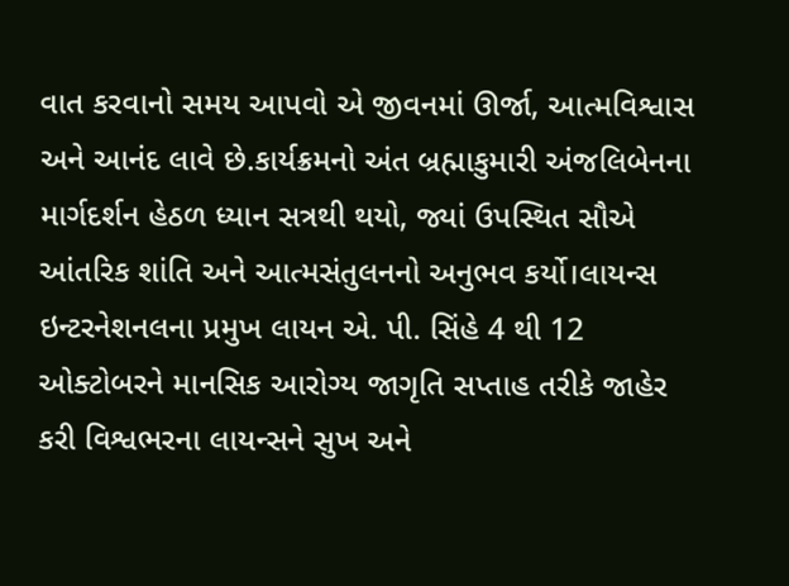વાત કરવાનો સમય આપવો એ જીવનમાં ઊર્જા, આત્મવિશ્વાસ અને આનંદ લાવે છે.કાર્યક્રમનો અંત બ્રહ્માકુમારી અંજલિબેનના માર્ગદર્શન હેઠળ ધ્યાન સત્રથી થયો, જ્યાં ઉપસ્થિત સૌએ આંતરિક શાંતિ અને આત્મસંતુલનનો અનુભવ કર્યો।લાયન્સ ઇન્ટરનેશનલના પ્રમુખ લાયન એ. પી. સિંહે 4 થી 12 ઓક્ટોબરને માનસિક આરોગ્ય જાગૃતિ સપ્તાહ તરીકે જાહેર કરી વિશ્વભરના લાયન્સને સુખ અને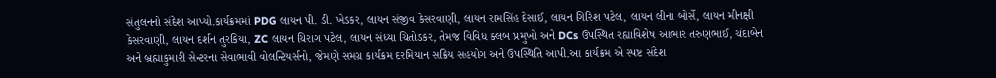સંતુલનનો સંદેશ આપ્યો.કાર્યક્રમમાં PDG લાયન પી. ડી. ખેડકર, લાયન સંજીવ કેસરવાણી, લાયન રામસિંહ દેસાઈ, લાયન ગિરિશ પટેલ, લાયન લીના બોર્સે, લાયન મીનક્ષી કેસરવાણી, લાયન દર્શન તુરકિયા, ZC લાયન ચિરાગ પટેલ, લાયન સંધ્યા ચિતોડકર, તેમજ વિવિધ ક્લબ પ્રમુખો અને DCs ઉપસ્થિત રહ્યાવિશેષ આભાર તરુણભાઈ, ચંદાબેન અને બ્રહ્માકુમારી સેન્ટરના સેવાભાવી વોલન્ટિયર્સનો, જેમણે સમગ્ર કાર્યક્રમ દરમિયાન સક્રિય સહયોગ અને ઉપસ્થિતિ આપી.આ કાર્યક્રમ એ સ્પષ્ટ સંદેશ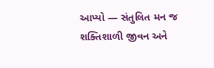આપ્યો — સંતુલિત મન જ શક્તિશાળી જીવન અને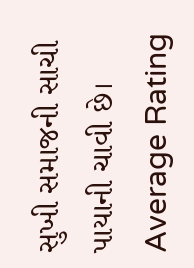સુખી સમાજની સાચી પાયાની ચાવી છે।
Average Rating